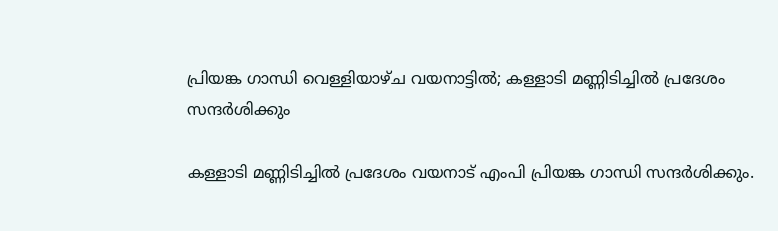പ്രിയങ്ക ഗാന്ധി വെള്ളിയാഴ്ച വയനാട്ടില്‍; കള്ളാടി മണ്ണിടിച്ചില്‍ പ്രദേശം സന്ദര്‍ശിക്കും

കള്ളാടി മണ്ണിടിച്ചില്‍ പ്രദേശം വയനാട് എംപി പ്രിയങ്ക ഗാന്ധി സന്ദര്‍ശിക്കും.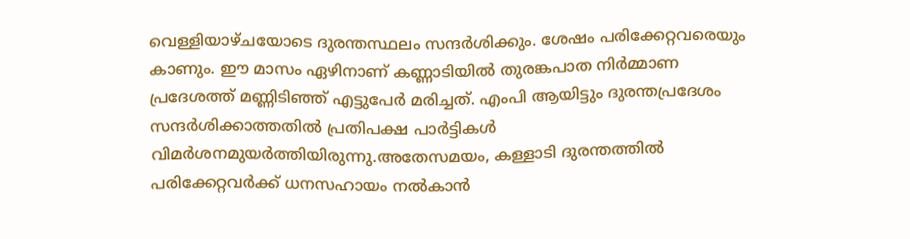വെള്ളിയാഴ്ചയോടെ ദുരന്തസ്ഥലം സന്ദര്‍ശിക്കും. ശേഷം പരിക്കേറ്റവരെയും കാണും. ഈ മാസം ഏഴിനാണ് കണ്ണാടിയില്‍ തുരങ്കപാത നിര്‍മ്മാണ പ്രദേശത്ത് മണ്ണിടിഞ്ഞ് എട്ടുപേര്‍ മരിച്ചത്. എംപി ആയിട്ടും ദുരന്തപ്രദേശം സന്ദര്‍ശിക്കാത്തതില്‍ പ്രതിപക്ഷ പാര്‍ട്ടികള്‍ വിമര്‍ശനമുയര്‍ത്തിയിരുന്നു.അതേസമയം, കള്ളാടി ദുരന്തത്തില്‍ പരിക്കേറ്റവര്‍ക്ക് ധനസഹായം നല്‍കാന്‍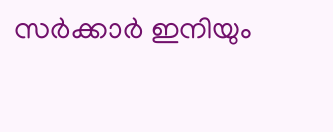സര്‍ക്കാര്‍ ഇനിയും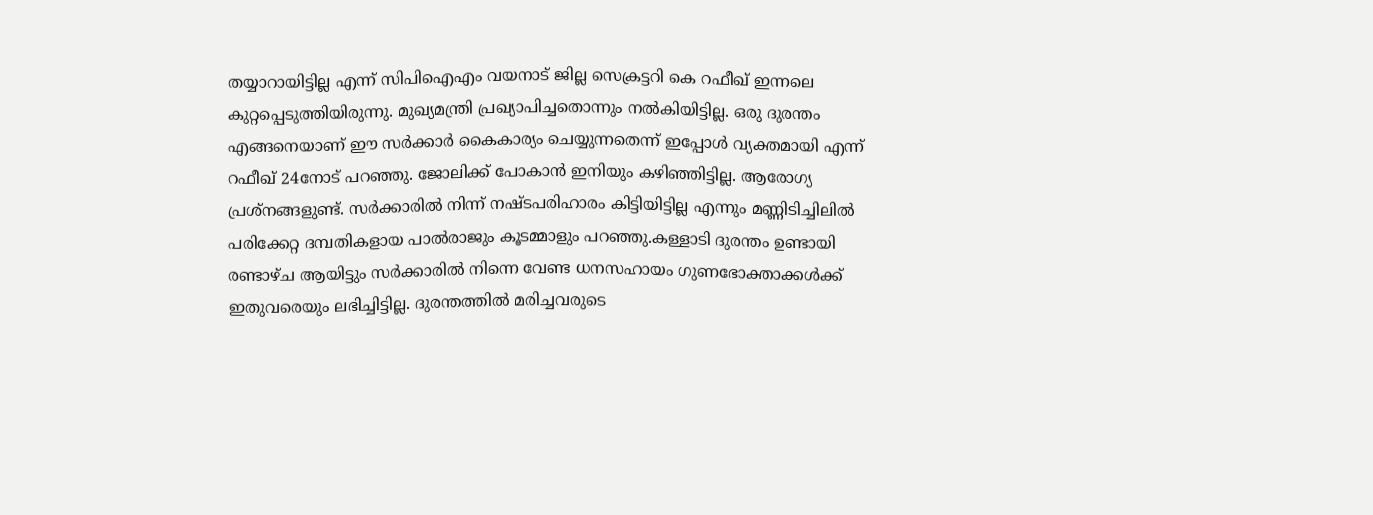തയ്യാറായിട്ടില്ല എന്ന് സിപിഐഎം വയനാട് ജില്ല സെക്രട്ടറി കെ റഫീഖ് ഇന്നലെ കുറ്റപ്പെടുത്തിയിരുന്നു. മുഖ്യമന്ത്രി പ്രഖ്യാപിച്ചതൊന്നും നല്‍കിയിട്ടില്ല. ഒരു ദുരന്തം എങ്ങനെയാണ് ഈ സര്‍ക്കാര്‍ കൈകാര്യം ചെയ്യുന്നതെന്ന് ഇപ്പോള്‍ വ്യക്തമായി എന്ന് റഫീഖ് 24നോട് പറഞ്ഞു. ജോലിക്ക് പോകാന്‍ ഇനിയും കഴിഞ്ഞിട്ടില്ല. ആരോഗ്യ പ്രശ്‌നങ്ങളുണ്ട്. സര്‍ക്കാരില്‍ നിന്ന് നഷ്ടപരിഹാരം കിട്ടിയിട്ടില്ല എന്നും മണ്ണിടിച്ചിലില്‍ പരിക്കേറ്റ ദമ്പതികളായ പാല്‍രാജും കൂടമ്മാളും പറഞ്ഞു.കള്ളാടി ദുരന്തം ഉണ്ടായി രണ്ടാഴ്ച ആയിട്ടും സര്‍ക്കാരില്‍ നിന്നെ വേണ്ട ധനസഹായം ഗുണഭോക്താക്കള്‍ക്ക് ഇതുവരെയും ലഭിച്ചിട്ടില്ല. ദുരന്തത്തില്‍ മരിച്ചവരുടെ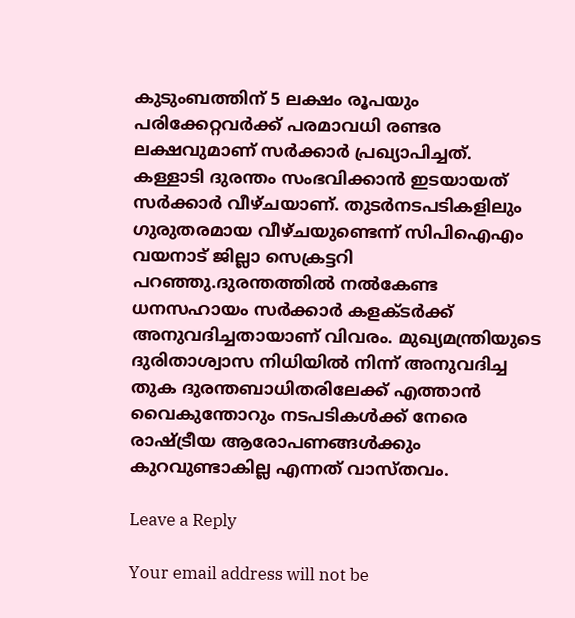കുടുംബത്തിന് 5 ലക്ഷം രൂപയും പരിക്കേറ്റവര്‍ക്ക് പരമാവധി രണ്ടര ലക്ഷവുമാണ് സര്‍ക്കാര്‍ പ്രഖ്യാപിച്ചത്. കള്ളാടി ദുരന്തം സംഭവിക്കാന്‍ ഇടയായത് സര്‍ക്കാര്‍ വീഴ്ചയാണ്. തുടര്‍നടപടികളിലും ഗുരുതരമായ വീഴ്ചയുണ്ടെന്ന് സിപിഐഎം വയനാട് ജില്ലാ സെക്രട്ടറി പറഞ്ഞു.ദുരന്തത്തില്‍ നല്‍കേണ്ട ധനസഹായം സര്‍ക്കാര്‍ കളക്ടര്‍ക്ക് അനുവദിച്ചതായാണ് വിവരം. മുഖ്യമന്ത്രിയുടെ ദുരിതാശ്വാസ നിധിയില്‍ നിന്ന് അനുവദിച്ച തുക ദുരന്തബാധിതരിലേക്ക് എത്താന്‍ വൈകുന്തോറും നടപടികള്‍ക്ക് നേരെ രാഷ്ട്രീയ ആരോപണങ്ങള്‍ക്കും കുറവുണ്ടാകില്ല എന്നത് വാസ്തവം.

Leave a Reply

Your email address will not be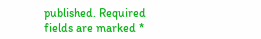published. Required fields are marked *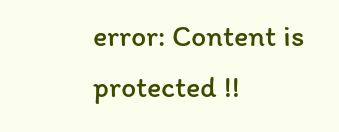error: Content is protected !!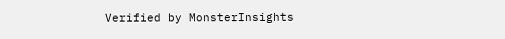Verified by MonsterInsights